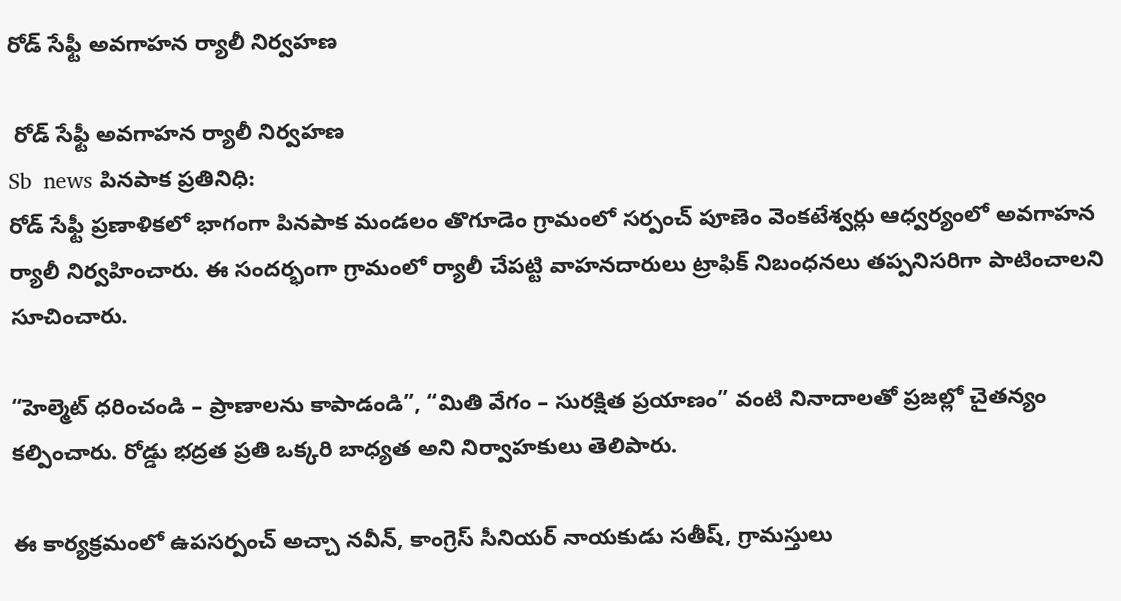రోడ్ సేఫ్టీ అవగాహన ర్యాలీ నిర్వహణ

 రోడ్ సేఫ్టీ అవగాహన ర్యాలీ నిర్వహణ
Sb  news పినపాక ప్రతినిధి:
రోడ్ సేఫ్టీ ప్రణాళికలో భాగంగా పినపాక మండలం తొగూడెం గ్రామంలో సర్పంచ్ పూణెం వెంకటేశ్వర్లు ఆధ్వర్యంలో అవగాహన ర్యాలీ నిర్వహించారు. ఈ సందర్భంగా గ్రామంలో ర్యాలీ చేపట్టి వాహనదారులు ట్రాఫిక్ నిబంధనలు తప్పనిసరిగా పాటించాలని సూచించారు.

“హెల్మెట్ ధరించండి – ప్రాణాలను కాపాడండి”, “మితి వేగం – సురక్షిత ప్రయాణం” వంటి నినాదాలతో ప్రజల్లో చైతన్యం కల్పించారు. రోడ్డు భద్రత ప్రతి ఒక్కరి బాధ్యత అని నిర్వాహకులు తెలిపారు.

ఈ కార్యక్రమంలో ఉపసర్పంచ్ అచ్చా నవీన్, కాంగ్రెస్ సీనియర్ నాయకుడు సతీష్, గ్రామస్తులు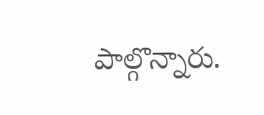పాల్గొన్నారు.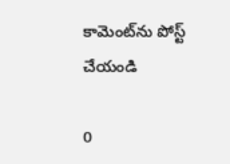కామెంట్‌ను పోస్ట్ చేయండి

0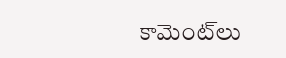కామెంట్‌లు